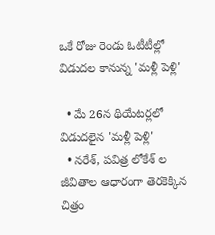ఒకే రోజు రెండు ఓటీటీల్లో విడుదల కానున్న 'మళ్లీ పెళ్లి'

  • మే 26న థియేటర్లలో విడుదలైన 'మళ్లీ పెళ్లి'
  • నరేశ్, పవిత్ర లోకేశ్ ల జీవితాల ఆధారంగా తెరకెక్కిన చిత్రం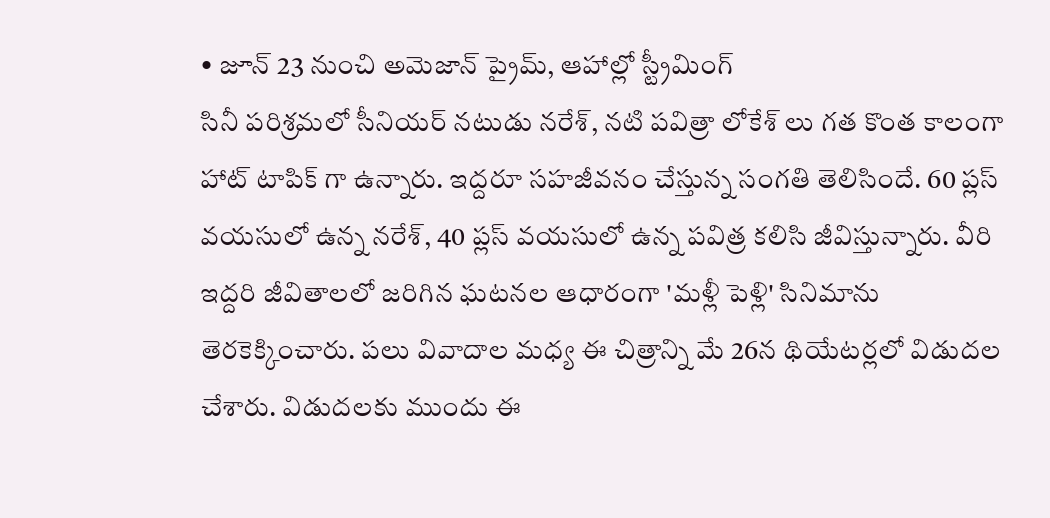• జూన్ 23 నుంచి అమెజాన్ ప్రైమ్, ఆహాల్లో స్ట్రీమింగ్
సినీ పరిశ్రమలో సీనియర్ నటుడు నరేశ్, నటి పవిత్రా లోకేశ్ లు గత కొంత కాలంగా హాట్ టాపిక్ గా ఉన్నారు. ఇద్దరూ సహజీవనం చేస్తున్న సంగతి తెలిసిందే. 60 ప్లస్ వయసులో ఉన్న నరేశ్, 40 ప్లస్ వయసులో ఉన్న పవిత్ర కలిసి జీవిస్తున్నారు. వీరి ఇద్దరి జీవితాలలో జరిగిన ఘటనల ఆధారంగా 'మళ్లీ పెళ్లి' సినిమాను తెరకెక్కించారు. పలు వివాదాల మధ్య ఈ చిత్రాన్ని మే 26న థియేటర్లలో విడుదల చేశారు. విడుదలకు ముందు ఈ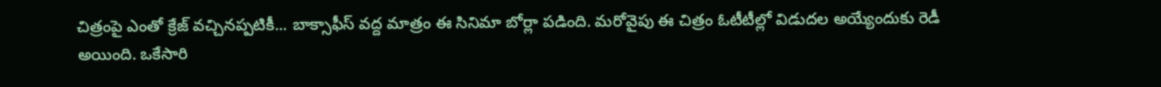చిత్రంపై ఎంతో క్రేజ్ వచ్చినప్పటికీ... బాక్సాఫీస్ వద్ద మాత్రం ఈ సినిమా బోర్లా పడింది. మరోవైపు ఈ చిత్రం ఓటీటీల్లో విడుదల అయ్యేందుకు రెడీ అయింది. ఒకేసారి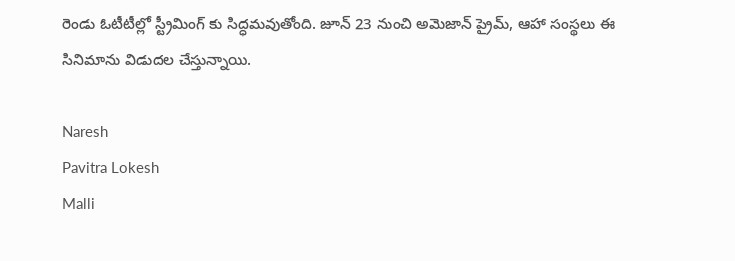రెండు ఓటీటీల్లో స్ట్రీమింగ్ కు సిద్ధమవుతోంది. జూన్ 23 నుంచి అమెజాన్ ప్రైమ్, ఆహా సంస్థలు ఈ సినిమాను విడుదల చేస్తున్నాయి.

Naresh
Pavitra Lokesh
Malli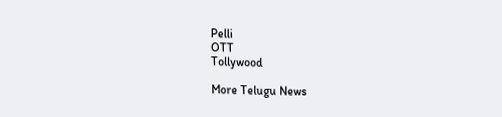Pelli
OTT
Tollywood

More Telugu News